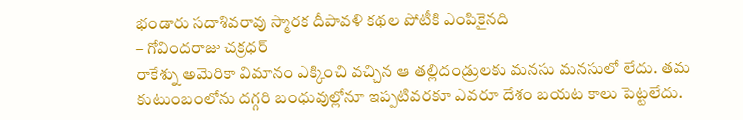భండారు సదాశివరావు స్మారక దీపావళి కథల పోటీకి ఎంపికైనది
– గోవిందరాజు చక్రధర్
రాకేశ్ను అమెరికా విమానం ఎక్కించి వచ్చిన ఆ తల్లిదండ్రులకు మనసు మనసులో లేదు. తమ కుటుంబంలోను దగ్గరి బంధువుల్లోనూ ఇప్పటివరకూ ఎవరూ దేశం బయట కాలు పెట్టలేదు.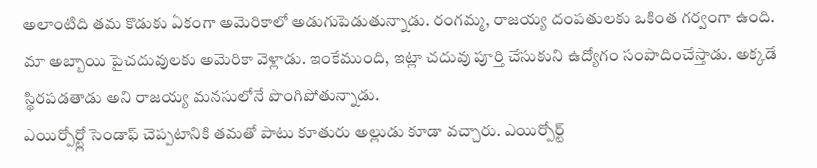అలాంటిది తమ కొడుకు ఏకంగా అమెరికాలో అడుగుపెడుతున్నాడు. రంగమ్మ, రాజయ్య దంపతులకు ఒకింత గర్వంగా ఉంది.
మా అబ్బాయి పైచదువులకు అమెరికా వెళ్లాడు. ఇంకేముంది, ఇట్లా చదువు పూర్తి చేసుకుని ఉద్యోగం సంపాదించేస్తాడు. అక్కడే స్థిరపడతాడు అని రాజయ్య మనసులోనే పొంగిపోతున్నాడు.
ఎయిర్పోర్ట్లో సెండాఫ్ చెప్పటానికి తమతో పాటు కూతురు అల్లుడు కూడా వచ్చారు. ఎయిర్పోర్ట్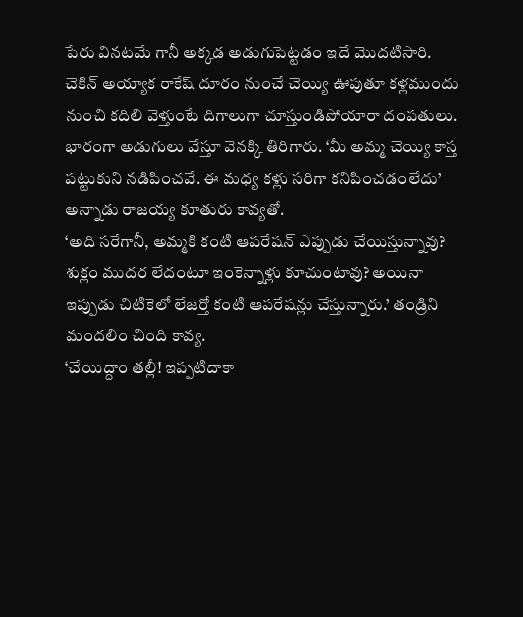పేరు వినటమే గానీ అక్కడ అడుగుపెట్టడం ఇదే మొదటిసారి. చెకిన్ అయ్యాక రాకేష్ దూరం నుంచే చెయ్యి ఊపుతూ కళ్లముందు నుంచి కదిలి వెళ్తుంటే దిగాలుగా చూస్తుండిపోయారా దంపతులు.
భారంగా అడుగులు వేస్తూ వెనక్కి తిరిగారు. ‘మీ అమ్మ చెయ్యి కాస్త పట్టుకుని నడిపించవే. ఈ మధ్య కళ్లు సరిగా కనిపించడంలేదు’ అన్నాడు రాజయ్య కూతురు కావ్యతో.
‘అది సరేగానీ, అమ్మకి కంటి ఆపరేషన్ ఎప్పుడు చేయిస్తున్నావు? శుక్లం ముదర లేదంటూ ఇంకెన్నాళ్లు కూచుంటావు? అయినా ఇప్పుడు చిటికెలో లేజర్తో కంటి ఆపరేషన్లు చేస్తున్నారు.’ తండ్రిని మందలిం చింది కావ్య.
‘చేయిద్దాం తల్లీ! ఇప్పటిదాకా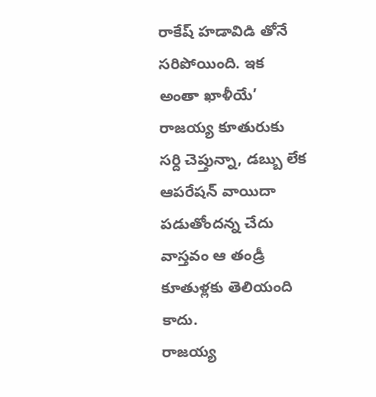రాకేష్ హడావిడి తోనే సరిపోయింది. ఇక అంతా ఖాళీయే’ రాజయ్య కూతురుకు సర్ది చెప్తున్నా, డబ్బు లేక ఆపరేషన్ వాయిదా పడుతోందన్న చేదు వాస్తవం ఆ తండ్రీ కూతుళ్లకు తెలియంది కాదు.
రాజయ్య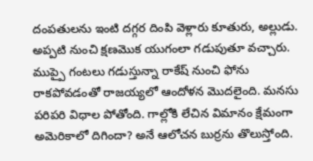దంపతులను ఇంటి దగ్గర దింపి వెళ్లారు కూతురు, అల్లుడు. అప్పటి నుంచి క్షణమొక యుగంలా గడుపుతూ వచ్చారు. ముప్పై గంటలు గడుస్తున్నా రాకేష్ నుంచి ఫోను రాకపోవడంతో రాజయ్యలో ఆందోళన మొదలైంది. మనసు పరిపరి విధాల పోతోంది. గాల్లోకి లేచిన విమానం క్షేమంగా అమెరికాలో దిగిందా? అనే ఆలోచన బుర్రను తొలుస్తోంది.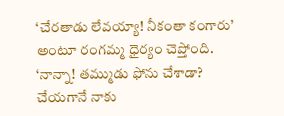‘చేరతాడు లేవయ్యా! నీకంతా కంగారు’ అంటూ రంగమ్మ ధైర్యం చెప్తోంది.
‘నాన్నా! తమ్ముడు ఫోను చేశాడా? చేయగానే నాకు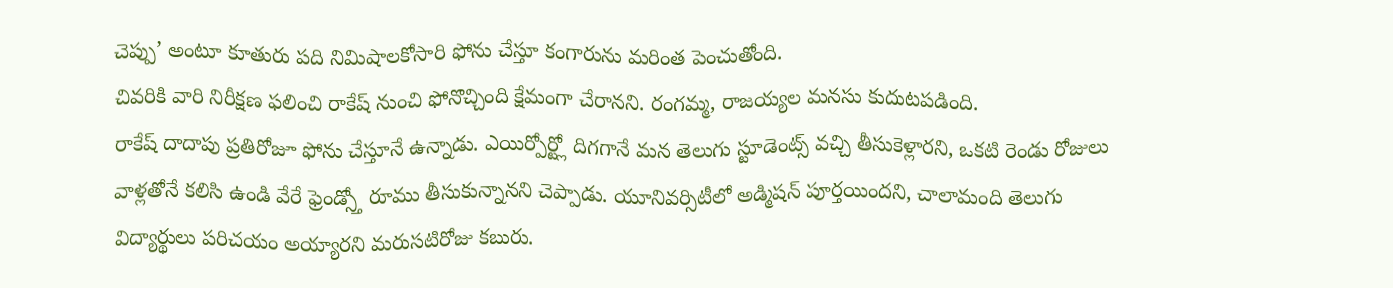చెప్పు’ అంటూ కూతురు పది నిమిషాలకోసారి ఫోను చేస్తూ కంగారును మరింత పెంచుతోంది.
చివరికి వారి నిరీక్షణ ఫలించి రాకేష్ నుంచి ఫోనొచ్చింది క్షేమంగా చేరానని. రంగమ్మ, రాజయ్యల మనసు కుదుటపడింది.
రాకేష్ దాదాపు ప్రతిరోజూ ఫోను చేస్తూనే ఉన్నాడు. ఎయిర్పోర్ట్లో దిగగానే మన తెలుగు స్టూడెంట్స్ వచ్చి తీసుకెళ్లారని, ఒకటి రెండు రోజులు వాళ్లతోనే కలిసి ఉండి వేరే ఫ్రెండ్స్తో రూము తీసుకున్నానని చెప్పాడు. యూనివర్సిటీలో అడ్మిషన్ పూర్తయిందని, చాలామంది తెలుగు విద్యార్థులు పరిచయం అయ్యారని మరుసటిరోజు కబురు.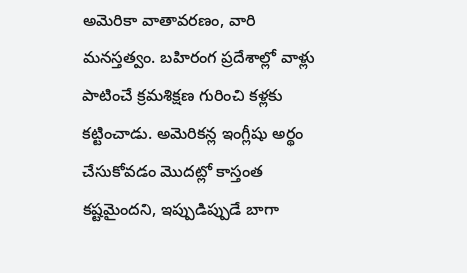అమెరికా వాతావరణం, వారి మనస్తత్వం. బహిరంగ ప్రదేశాల్లో వాళ్లు పాటించే క్రమశిక్షణ గురించి కళ్లకు కట్టించాడు. అమెరికన్ల ఇంగ్లీషు అర్థం చేసుకోవడం మొదట్లో కాస్తంత కష్టమైందని, ఇప్పుడిప్పుడే బాగా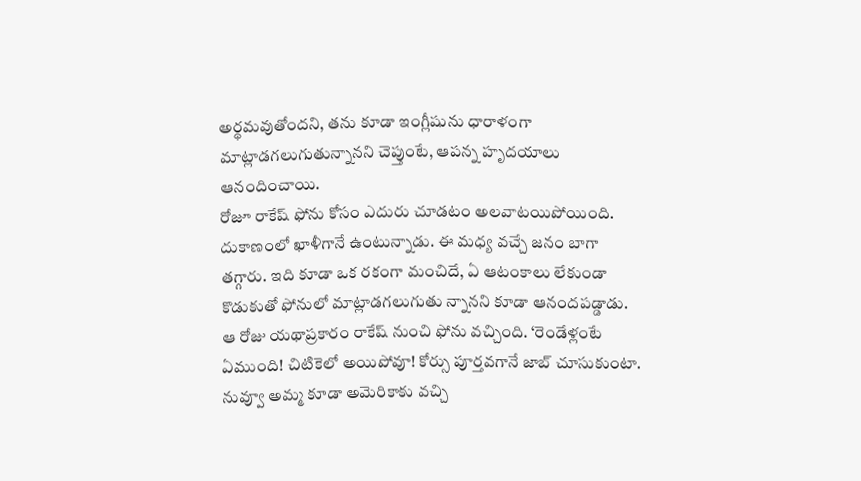అర్థమవుతోందని, తను కూడా ఇంగ్లీషును ధారాళంగా మాట్లాడగలుగుతున్నానని చెప్తుంటే, ఆపన్న హృదయాలు ఆనందించాయి.
రోజూ రాకేష్ ఫోను కోసం ఎదురు చూడటం అలవాటయిపోయింది. దుకాణంలో ఖాళీగానే ఉంటున్నాడు. ఈ మధ్య వచ్చే జనం బాగా తగ్గారు. ఇది కూడా ఒక రకంగా మంచిదే, ఏ ఆటంకాలు లేకుండా కొడుకుతో ఫోనులో మాట్లాడగలుగుతు న్నానని కూడా ఆనందపడ్డాడు.
ఆ రోజు యథాప్రకారం రాకేష్ నుంచి ఫోను వచ్చింది. ‘రెండేళ్లంటే ఏముంది! చిటికెలో అయిపోవూ! కోర్సు పూర్తవగానే జాబ్ చూసుకుంటా. నువ్వూ అమ్మ కూడా అమెరికాకు వచ్చి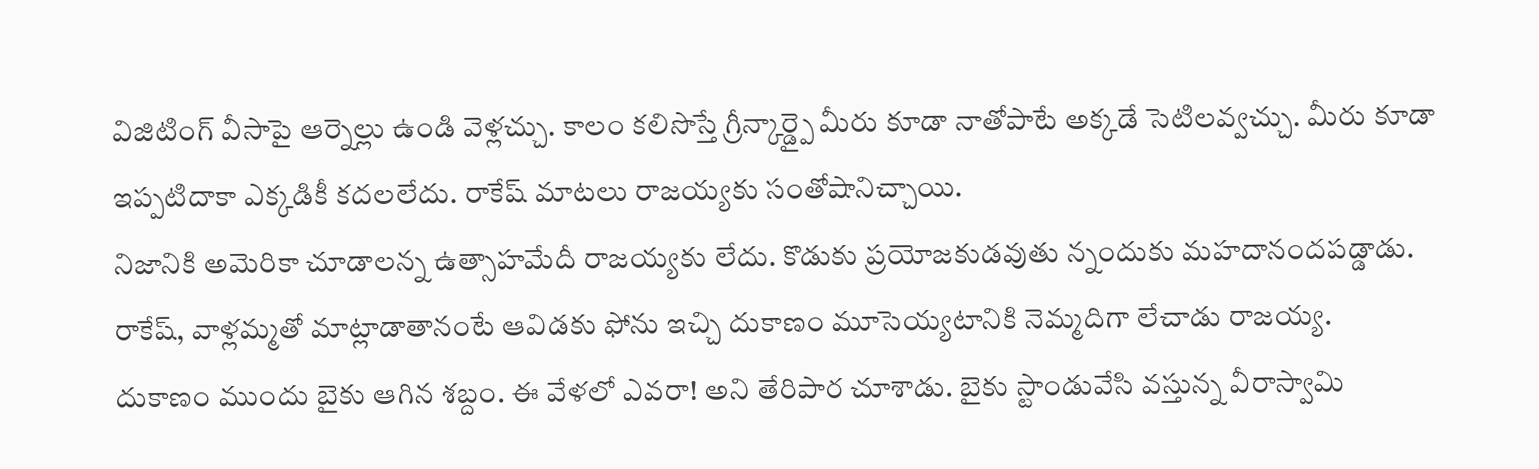విజిటింగ్ వీసాపై ఆర్నెల్లు ఉండి వెళ్లచ్చు. కాలం కలిసొస్తే గ్రీన్కార్డ్పై మీరు కూడా నాతోపాటే అక్కడే సెటిలవ్వచ్చు. మీరు కూడా ఇప్పటిదాకా ఎక్కడికీ కదలలేదు. రాకేష్ మాటలు రాజయ్యకు సంతోషానిచ్చాయి.
నిజానికి అమెరికా చూడాలన్న ఉత్సాహమేదీ రాజయ్యకు లేదు. కొడుకు ప్రయోజకుడవుతు న్నందుకు మహదానందపడ్డాడు. రాకేష్, వాళ్లమ్మతో మాట్లాడాతానంటే ఆవిడకు ఫోను ఇచ్చి దుకాణం మూసెయ్యటానికి నెమ్మదిగా లేచాడు రాజయ్య.
దుకాణం ముందు బైకు ఆగిన శబ్దం. ఈ వేళలో ఎవరా! అని తేరిపార చూశాడు. బైకు స్టాండువేసి వస్తున్న వీరాస్వామి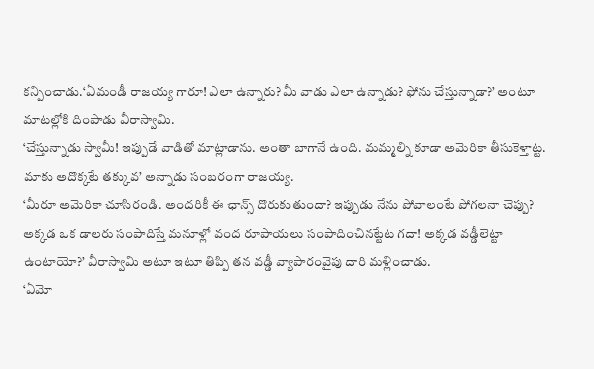కన్పించాడు.‘ఏమండీ రాజయ్య గారూ! ఎలా ఉన్నారు? మీ వాడు ఎలా ఉన్నాడు? ఫోను చేస్తున్నాడా?’ అంటూ మాటల్లోకి దింపాడు వీరాస్వామి.
‘చేస్తున్నాడు స్వామీ! ఇప్పుడే వాడితో మాట్లాడాను. అంతా బాగానే ఉంది. మమ్మల్ని కూడా అమెరికా తీసుకెళ్తాట్ట. మాకు అదొక్కటే తక్కువ’ అన్నాడు సంబరంగా రాజయ్య.
‘మీరూ అమెరికా చూసిరండి. అందరికీ ఈ ఛాన్స్ దొరుకుతుందా? ఇప్పుడు నేను పోవాలంటే పోగలనా చెప్పు? అక్కడ ఒక డాలరు సంపాదిస్తే మనూళ్లో వంద రూపాయలు సంపాదించినట్టేట గదా! అక్కడ వడ్డీలెట్టా ఉంటాయో?’ వీరాస్వామి అటూ ఇటూ తిప్పి తన వడ్డీ వ్యాపారంవైపు దారి మళ్లించాడు.
‘ఏమో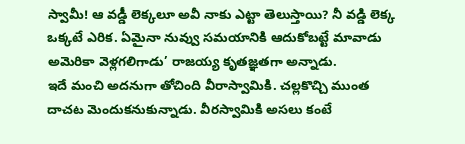స్వామీ! ఆ వడ్డీ లెక్కలూ అవీ నాకు ఎట్టా తెలుస్తాయి? నీ వడ్డి లెక్క ఒక్కటే ఎరిక. ఏమైనా నువ్వు సమయానికి ఆదుకోబట్టే మావాడు అమెరికా వెళ్లగలిగాడు’ రాజయ్య కృతజ్ఞతగా అన్నాడు.
ఇదే మంచి అదనుగా తోచింది వీరాస్వామికి. చల్లకొచ్చి ముంత దాచట మెందుకనుకున్నాడు. వీరస్వామికి అసలు కంటే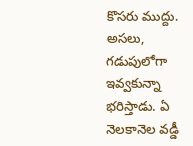కొసరు ముద్దు. అసలు, గడుపులోగా ఇవ్వకున్నా భరిస్తాడు. ఏ నెలకానెల వడ్డీ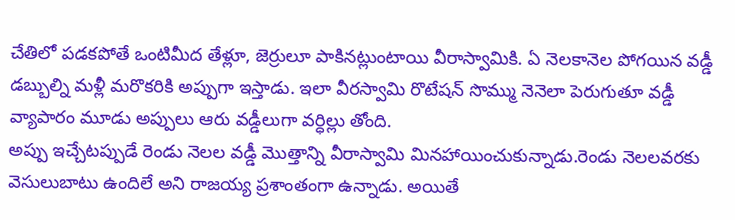చేతిలో పడకపోతే ఒంటిమీద తేళ్లూ, జెర్రులూ పాకినట్లుంటాయి వీరాస్వామికి. ఏ నెలకానెల పోగయిన వడ్డీ డబ్బుల్ని మళ్లీ మరొకరికి అప్పుగా ఇస్తాడు. ఇలా వీరస్వామి రొటేషన్ సొమ్ము నెనెలా పెరుగుతూ వడ్డీ వ్యాపారం మూడు అప్పులు ఆరు వడ్డీలుగా వర్ధిల్లు తోంది.
అప్పు ఇచ్చేటప్పుడే రెండు నెలల వడ్డీ మొత్తాన్ని వీరాస్వామి మినహాయించుకున్నాడు.రెండు నెలలవరకు వెసులుబాటు ఉందిలే అని రాజయ్య ప్రశాంతంగా ఉన్నాడు. అయితే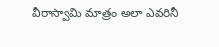వీరాస్వామి మాత్రం అలా ఎవరినీ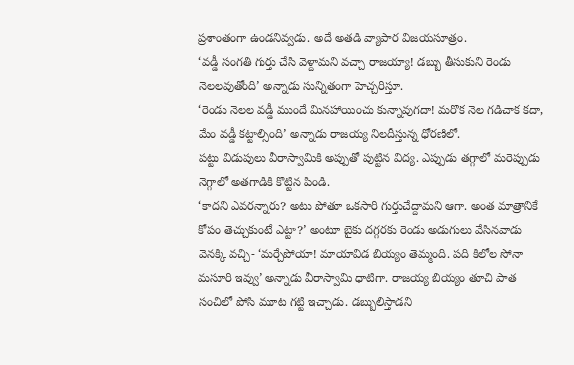ప్రశాంతంగా ఉండనివ్వడు. అదే అతడి వ్యాపార విజయసూత్రం.
‘వడ్డీ సంగతి గుర్తు చేసి వెళ్దామని వచ్చా రాజయ్యా! డబ్బు తీసుకుని రెండు నెలలవుతోంది’ అన్నాడు సున్నితంగా హెచ్చరిస్తూ.
‘రెండు నెలల వడ్డీ ముందే మినహాయించు కున్నావుగదా! మరొక నెల గడిచాక కదా, మేం వడ్డీ కట్టాల్సింది’ అన్నాడు రాజయ్య నిలదీస్తున్న ధోరణిలో.
పట్టు విడుపులు వీరాస్వామికి అప్పుతో పుట్టిన విద్య. ఎప్పుడు తగ్గాలో మరెప్పుడు నెగ్గాలో అతగాడికి కొట్టిన పిండి.
‘కాదని ఎవరన్నారు? అటు పోతూ ఒకసారి గుర్తుచేద్దామని ఆగా. అంత మాత్రానికే కోపం తెచ్చుకుంటే ఎట్టా?’ అంటూ బైకు దగ్గరకు రెండు అడుగులు వేసినవాడు వెనక్కి వచ్చి- ‘మర్చేపోయా! మాయావిడ బియ్యం తెమ్మంది. పది కిలోల సోనా మసూరి ఇవ్వు’ అన్నాడు వీరాస్వామి ధాటిగా. రాజయ్య బియ్యం తూచి పాత సంచిలో పోసి మూట గట్టి ఇచ్చాడు. డబ్బులిస్తాడని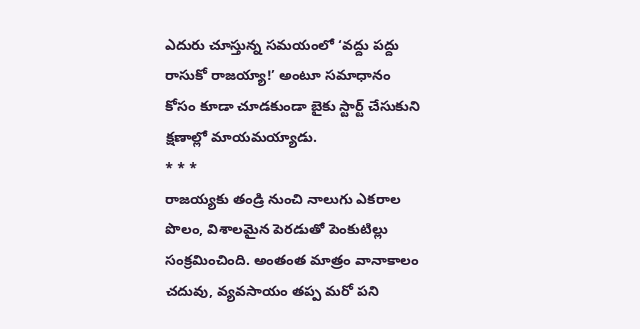ఎదురు చూస్తున్న సమయంలో ‘వద్దు పద్దు రాసుకో రాజయ్యా!’ అంటూ సమాధానం కోసం కూడా చూడకుండా బైకు స్టార్ట్ చేసుకుని క్షణాల్లో మాయమయ్యాడు.
* * *
రాజయ్యకు తండ్రి నుంచి నాలుగు ఎకరాల పొలం, విశాలమైన పెరడుతో పెంకుటిల్లు సంక్రమించింది. అంతంత మాత్రం వానాకాలం చదువు, వ్యవసాయం తప్ప మరో పని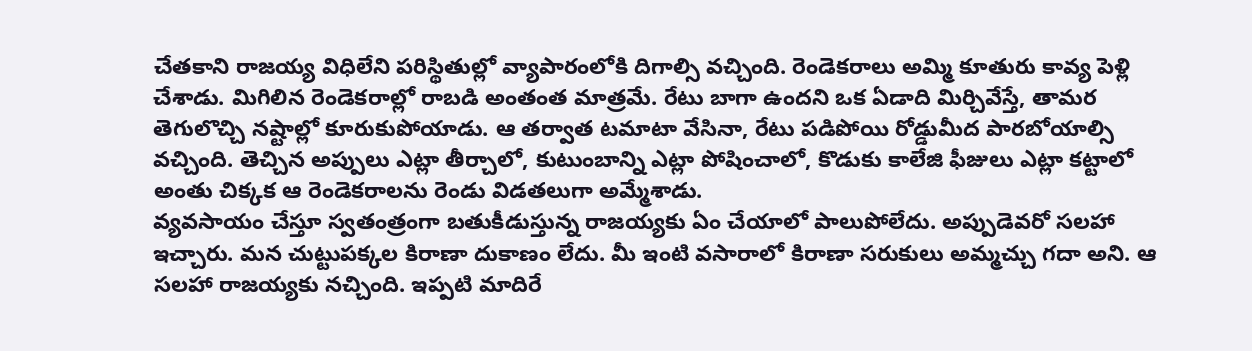చేతకాని రాజయ్య విధిలేని పరిస్థితుల్లో వ్యాపారంలోకి దిగాల్సి వచ్చింది. రెండెకరాలు అమ్మి కూతురు కావ్య పెళ్లి చేశాడు. మిగిలిన రెండెకరాల్లో రాబడి అంతంత మాత్రమే. రేటు బాగా ఉందని ఒక ఏడాది మిర్చివేస్తే, తామర తెగులొచ్చి నష్టాల్లో కూరుకుపోయాడు. ఆ తర్వాత టమాటా వేసినా, రేటు పడిపోయి రోడ్డుమీద పారబోయాల్సి వచ్చింది. తెచ్చిన అప్పులు ఎట్లా తీర్చాలో, కుటుంబాన్ని ఎట్లా పోషించాలో, కొడుకు కాలేజి ఫీజులు ఎట్లా కట్టాలో అంతు చిక్కక ఆ రెండెకరాలను రెండు విడతలుగా అమ్మేశాడు.
వ్యవసాయం చేస్తూ స్వతంత్రంగా బతుకీడుస్తున్న రాజయ్యకు ఏం చేయాలో పాలుపోలేదు. అప్పుడెవరో సలహా ఇచ్చారు. మన చుట్టుపక్కల కిరాణా దుకాణం లేదు. మీ ఇంటి వసారాలో కిరాణా సరుకులు అమ్మచ్చు గదా అని. ఆ సలహా రాజయ్యకు నచ్చింది. ఇప్పటి మాదిరే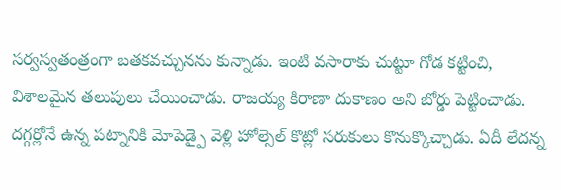సర్వస్వతంత్రంగా బతకవచ్చునను కున్నాడు. ఇంటి వసారాకు చుట్టూ గోడ కట్టించి, విశాలమైన తలుపులు చేయించాడు. రాజయ్య కిరాణా దుకాణం అని బోర్డు పెట్టించాడు. దగ్గర్లోనే ఉన్న పట్నానికి మోపెడ్పై వెళ్లి హోల్సెల్ కొట్లో సరుకులు కొనుక్కొచ్చాడు. ఏదీ లేదన్న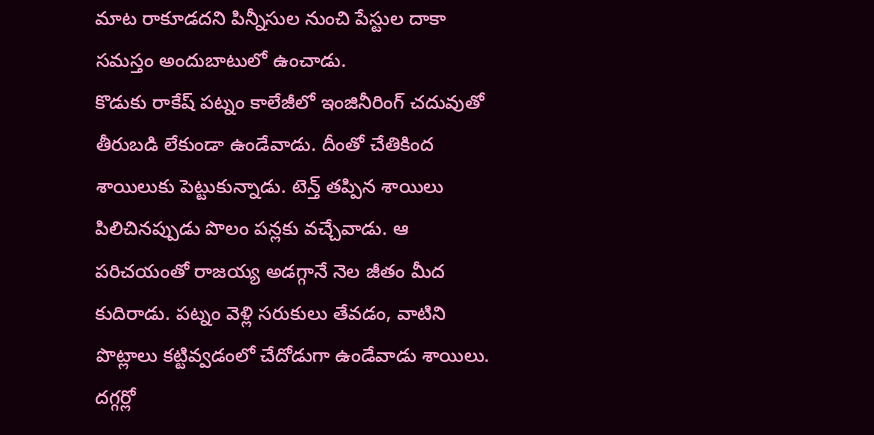మాట రాకూడదని పిన్నీసుల నుంచి పేస్టుల దాకా సమస్తం అందుబాటులో ఉంచాడు.
కొడుకు రాకేష్ పట్నం కాలేజీలో ఇంజినీరింగ్ చదువుతో తీరుబడి లేకుండా ఉండేవాడు. దీంతో చేతికింద శాయిలుకు పెట్టుకున్నాడు. టెన్త్ తప్పిన శాయిలు పిలిచినప్పుడు పొలం పన్లకు వచ్చేవాడు. ఆ పరిచయంతో రాజయ్య అడగ్గానే నెల జీతం మీద కుదిరాడు. పట్నం వెళ్లి సరుకులు తేవడం, వాటిని పొట్లాలు కట్టివ్వడంలో చేదోడుగా ఉండేవాడు శాయిలు.
దగ్గర్లో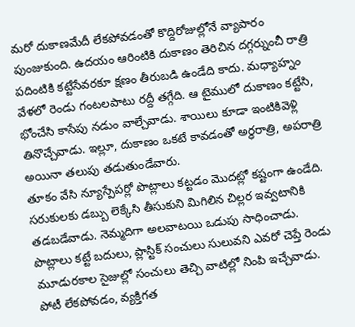మరో దుకాణమేదీ లేకపోవడంతో కొద్దిరోజుల్లోనే వ్యాపారం పుంజుకుంది. ఉదయం ఆరింటికి దుకాణం తెరిచిన దగ్గర్నుంచీ రాత్రి పదింటికి కట్టేసేవరకూ క్షణం తీరుబడి ఉండేది కాదు. మధ్యాహ్నం వేళలో రెండు గంటలపాటు రద్దీ తగ్గేది. ఆ టైములో దుకాణం కట్టేసి, భోంచేసి కాసేపు నడుం వాల్చేవాడు. శాయిలు కూడా ఇంటికివెళ్లి తినొచ్చేవాడు. ఇల్లూ, దుకాణం ఒకటే కావడంతో అర్ధరాత్రి, అపరాత్రి అయినా తలుపు తడుతుండేవారు.
తూకం వేసి న్యూస్పేపర్లో పొట్లాలు కట్టడం మొదట్లో కష్టంగా ఉండేది. సరుకులకు డబ్బు లెక్కేసి తీసుకుని మిగిలిన చిల్లర ఇవ్వటానికి తడబడేవాడు. నెమ్మదిగా అలవాటయి ఒడుపు సాధించాడు. పొట్లాలు కట్టే బదులు, ప్లాస్టిక్ సంచులు సులువని ఎవరో చెప్తే రెండు మూడురకాల సైజుల్లో సంచులు తెచ్చి వాటిల్లో నింపి ఇచ్చేవాడు. పోటీ లేకపోవడం, వ్యక్తిగత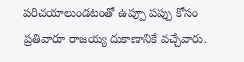పరిచయాలుండటంతో ఉప్పూ పప్పు కోసం ప్రతివారూ రాజయ్య దుకాణానికే వచ్చేవారు.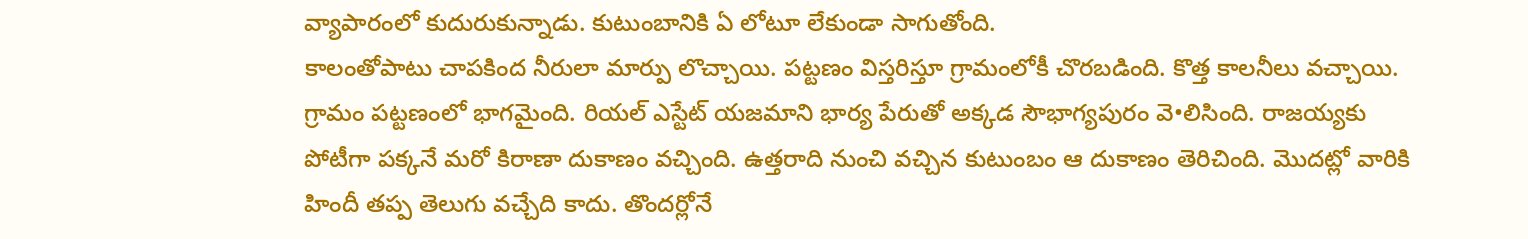వ్యాపారంలో కుదురుకున్నాడు. కుటుంబానికి ఏ లోటూ లేకుండా సాగుతోంది.
కాలంతోపాటు చాపకింద నీరులా మార్పు లొచ్చాయి. పట్టణం విస్తరిస్తూ గ్రామంలోకీ చొరబడింది. కొత్త కాలనీలు వచ్చాయి. గ్రామం పట్టణంలో భాగమైంది. రియల్ ఎస్టేట్ యజమాని భార్య పేరుతో అక్కడ సౌభాగ్యపురం వె•లిసింది. రాజయ్యకు పోటీగా పక్కనే మరో కిరాణా దుకాణం వచ్చింది. ఉత్తరాది నుంచి వచ్చిన కుటుంబం ఆ దుకాణం తెరిచింది. మొదట్లో వారికి హిందీ తప్ప తెలుగు వచ్చేది కాదు. తొందర్లోనే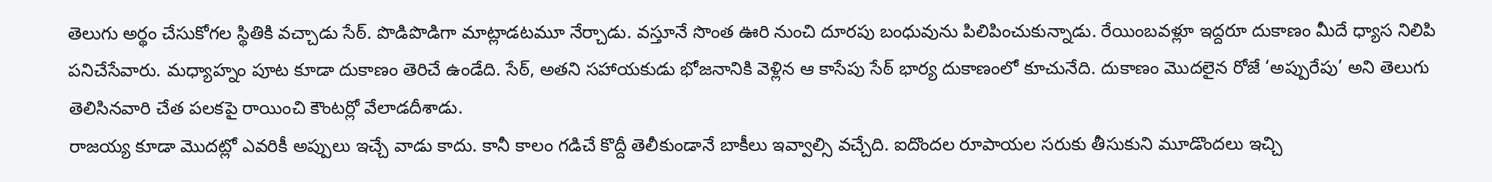తెలుగు అర్థం చేసుకోగల స్థితికి వచ్చాడు సేఠ్. పొడిపొడిగా మాట్లాడటమూ నేర్చాడు. వస్తూనే సొంత ఊరి నుంచి దూరపు బంధువును పిలిపించుకున్నాడు. రేయింబవళ్లూ ఇద్దరూ దుకాణం మీదే ధ్యాస నిలిపి పనిచేసేవారు. మధ్యాహ్నం పూట కూడా దుకాణం తెరిచే ఉండేది. సేఠ్, అతని సహాయకుడు భోజనానికి వెళ్లిన ఆ కాసేపు సేఠ్ భార్య దుకాణంలో కూచునేది. దుకాణం మొదలైన రోజే ‘అప్పురేపు’ అని తెలుగు తెలిసినవారి చేత పలకపై రాయించి కౌంటర్లో వేలాడదీశాడు.
రాజయ్య కూడా మొదట్లో ఎవరికీ అప్పులు ఇచ్చే వాడు కాదు. కానీ కాలం గడిచే కొద్దీ తెలీకుండానే బాకీలు ఇవ్వాల్సి వచ్చేది. ఐదొందల రూపాయల సరుకు తీసుకుని మూడొందలు ఇచ్చి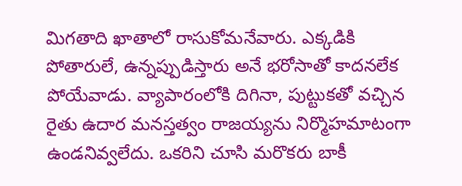మిగతాది ఖాతాలో రాసుకోమనేవారు. ఎక్కడికి పోతారులే, ఉన్నప్పుడిస్తారు అనే భరోసాతో కాదనలేక పోయేవాడు. వ్యాపారంలోకి దిగినా, పుట్టుకతో వచ్చిన రైతు ఉదార మనస్తత్వం రాజయ్యను నిర్మొహమాటంగా ఉండనివ్వలేదు. ఒకరిని చూసి మరొకరు బాకీ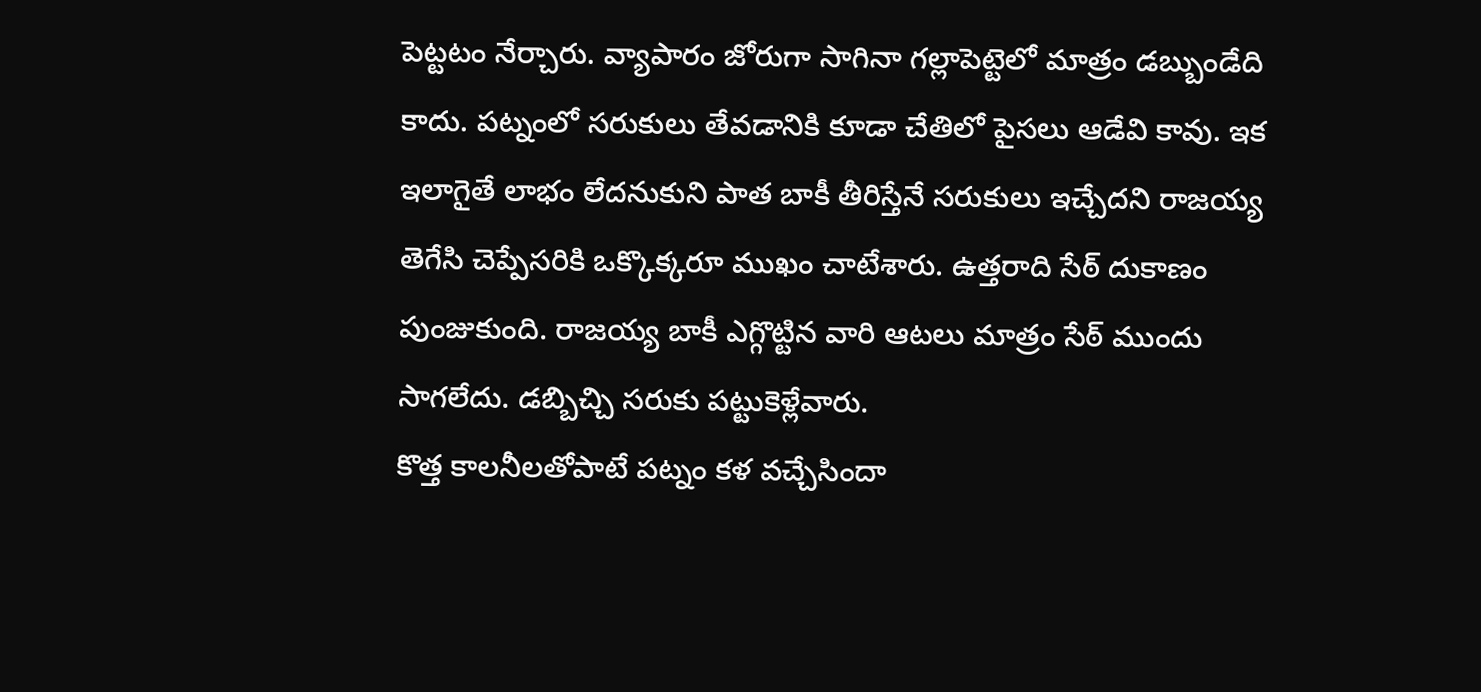పెట్టటం నేర్చారు. వ్యాపారం జోరుగా సాగినా గల్లాపెట్టెలో మాత్రం డబ్బుండేది కాదు. పట్నంలో సరుకులు తేవడానికి కూడా చేతిలో పైసలు ఆడేవి కావు. ఇక ఇలాగైతే లాభం లేదనుకుని పాత బాకీ తీరిస్తేనే సరుకులు ఇచ్చేదని రాజయ్య తెగేసి చెప్పేసరికి ఒక్కొక్కరూ ముఖం చాటేశారు. ఉత్తరాది సేఠ్ దుకాణం పుంజుకుంది. రాజయ్య బాకీ ఎగ్గొట్టిన వారి ఆటలు మాత్రం సేఠ్ ముందు సాగలేదు. డబ్బిచ్చి సరుకు పట్టుకెళ్లేవారు.
కొత్త కాలనీలతోపాటే పట్నం కళ వచ్చేసిందా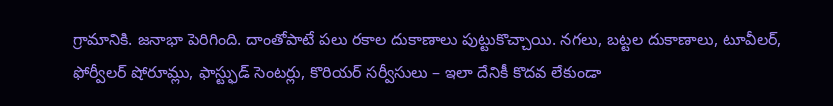గ్రామానికి. జనాభా పెరిగింది. దాంతోపాటే పలు రకాల దుకాణాలు పుట్టుకొచ్చాయి. నగలు, బట్టల దుకాణాలు, టూవీలర్, ఫోర్వీలర్ షోరూమ్లు, ఫాస్ట్ఫుడ్ సెంటర్లు, కొరియర్ సర్వీసులు – ఇలా దేనికీ కొదవ లేకుండా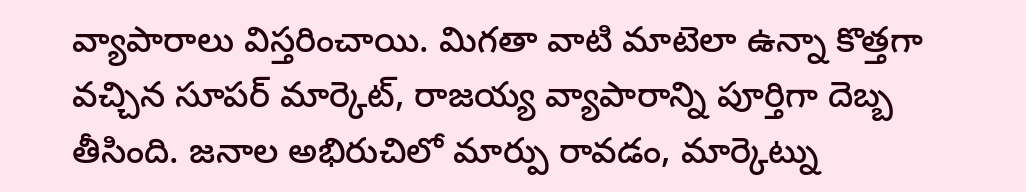వ్యాపారాలు విస్తరించాయి. మిగతా వాటి మాటెలా ఉన్నా కొత్తగా వచ్చిన సూపర్ మార్కెట్, రాజయ్య వ్యాపారాన్ని పూర్తిగా దెబ్బ తీసింది. జనాల అభిరుచిలో మార్పు రావడం, మార్కెట్ను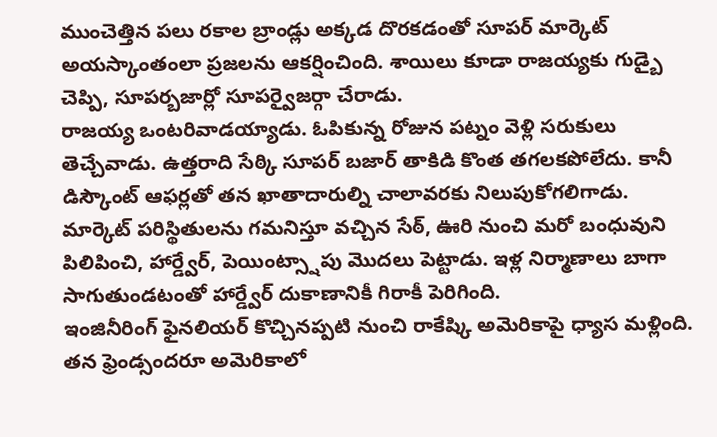ముంచెత్తిన పలు రకాల బ్రాండ్లు అక్కడ దొరకడంతో సూపర్ మార్కెట్ అయస్కాంతంలా ప్రజలను ఆకర్షించింది. శాయిలు కూడా రాజయ్యకు గుడ్బై చెప్పి, సూపర్బజార్లో సూపర్వైజర్గా చేరాడు.
రాజయ్య ఒంటరివాడయ్యాడు. ఓపికున్న రోజున పట్నం వెళ్లి సరుకులు తెచ్చేవాడు. ఉత్తరాది సేఠ్కి సూపర్ బజార్ తాకిడి కొంత తగలకపోలేదు. కానీ డిస్కౌంట్ ఆఫర్లతో తన ఖాతాదారుల్ని చాలావరకు నిలుపుకోగలిగాడు. మార్కెట్ పరిస్థితులను గమనిస్తూ వచ్చిన సేఠ్, ఊరి నుంచి మరో బంధువుని పిలిపించి, హార్డ్వేర్, పెయింట్స్షాపు మొదలు పెట్టాడు. ఇళ్ల నిర్మాణాలు బాగా సాగుతుండటంతో హార్డ్వేర్ దుకాణానికీ గిరాకీ పెరిగింది.
ఇంజినీరింగ్ ఫైనలియర్ కొచ్చినప్పటి నుంచి రాకేష్కి అమెరికాపై ధ్యాస మళ్లింది. తన ఫ్రెండ్సందరూ అమెరికాలో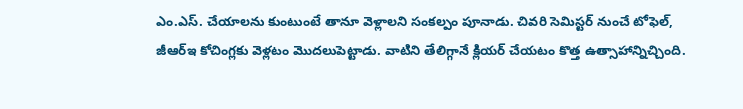ఎం.ఎస్. చేయాలను కుంటుంటే తానూ వెళ్లాలని సంకల్పం పూనాడు. చివరి సెమిస్టర్ నుంచే టోఫెల్, జీఆర్ఇ కోచింగ్లకు వెళ్లటం మొదలుపెట్టాడు. వాటిని తేలిగ్గానే క్లియర్ చేయటం కొత్త ఉత్సాహాన్నిచ్చింది.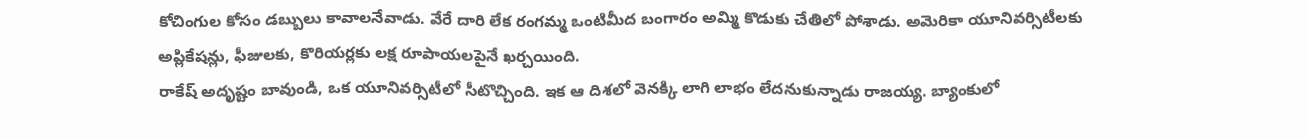కోచింగుల కోసం డబ్బులు కావాలనేవాడు. వేరే దారి లేక రంగమ్మ ఒంటిమీద బంగారం అమ్మి కొడుకు చేతిలో పోశాడు. అమెరికా యూనివర్సిటీలకు అప్లికేషన్లు, ఫీజులకు, కొరియర్లకు లక్ష రూపాయలపైనే ఖర్చయింది.
రాకేష్ అదృష్టం బావుండి, ఒక యూనివర్సిటీలో సీటొచ్చింది. ఇక ఆ దిశలో వెనక్కి లాగి లాభం లేదనుకున్నాడు రాజయ్య. బ్యాంకులో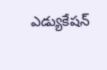ఎడ్యుకేషన్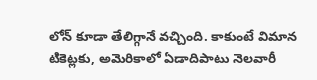లోన్ కూడా తేలిగ్గానే వచ్చింది. కాకుంటే విమాన టికెట్లకు, అమెరికాలో ఏడాదిపాటు నెలవారీ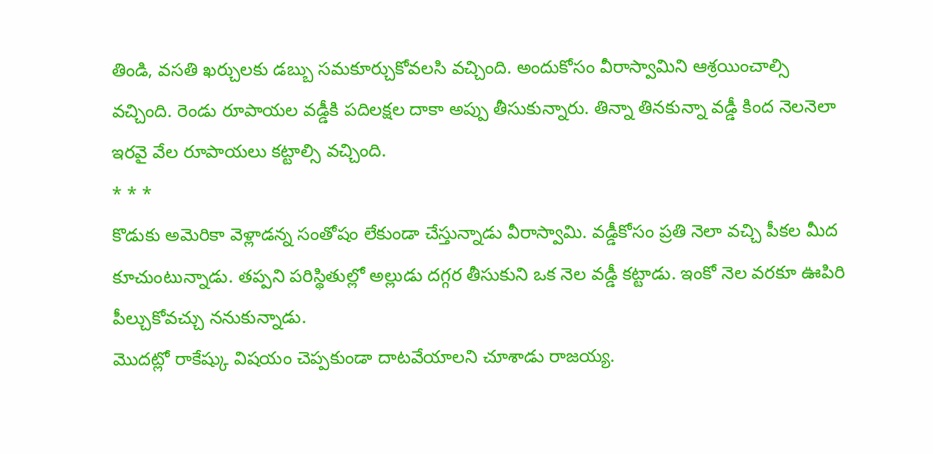తిండి, వసతి ఖర్చులకు డబ్బు సమకూర్చుకోవలసి వచ్చింది. అందుకోసం వీరాస్వామిని ఆశ్రయించాల్సి వచ్చింది. రెండు రూపాయల వడ్డీకి పదిలక్షల దాకా అప్పు తీసుకున్నారు. తిన్నా తినకున్నా వడ్డీ కింద నెలనెలా ఇరవై వేల రూపాయలు కట్టాల్సి వచ్చింది.
* * *
కొడుకు అమెరికా వెళ్లాడన్న సంతోషం లేకుండా చేస్తున్నాడు వీరాస్వామి. వడ్డీకోసం ప్రతి నెలా వచ్చి పీకల మీద కూచుంటున్నాడు. తప్పని పరిస్థితుల్లో అల్లుడు దగ్గర తీసుకుని ఒక నెల వడ్డీ కట్టాడు. ఇంకో నెల వరకూ ఊపిరి పీల్చుకోవచ్చు ననుకున్నాడు.
మొదట్లో రాకేష్కు విషయం చెప్పకుండా దాటవేయాలని చూశాడు రాజయ్య.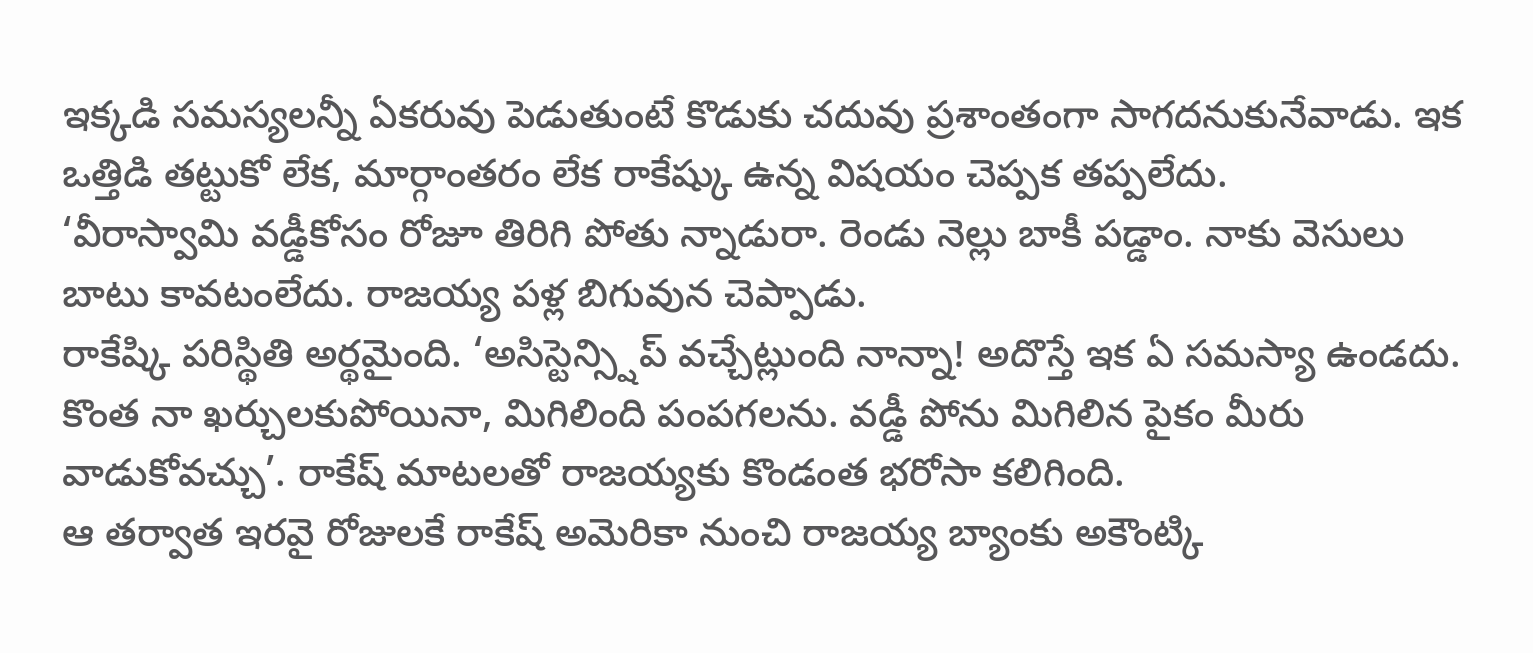ఇక్కడి సమస్యలన్నీ ఏకరువు పెడుతుంటే కొడుకు చదువు ప్రశాంతంగా సాగదనుకునేవాడు. ఇక ఒత్తిడి తట్టుకో లేక, మార్గాంతరం లేక రాకేష్కు ఉన్న విషయం చెప్పక తప్పలేదు.
‘వీరాస్వామి వడ్డీకోసం రోజూ తిరిగి పోతు న్నాడురా. రెండు నెల్లు బాకీ పడ్డాం. నాకు వెసులు బాటు కావటంలేదు. రాజయ్య పళ్ల బిగువున చెప్పాడు.
రాకేష్కి పరిస్థితి అర్థమైంది. ‘అసిస్టెన్స్షిప్ వచ్చేట్లుంది నాన్నా! అదొస్తే ఇక ఏ సమస్యా ఉండదు. కొంత నా ఖర్చులకుపోయినా, మిగిలింది పంపగలను. వడ్డీ పోను మిగిలిన పైకం మీరు వాడుకోవచ్చు’. రాకేష్ మాటలతో రాజయ్యకు కొండంత భరోసా కలిగింది.
ఆ తర్వాత ఇరవై రోజులకే రాకేష్ అమెరికా నుంచి రాజయ్య బ్యాంకు అకౌంట్కి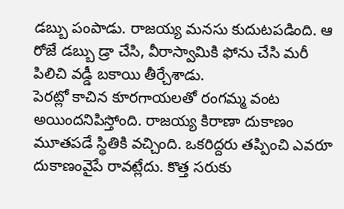డబ్బు పంపాడు. రాజయ్య మనసు కుదుటపడింది. ఆ రోజే డబ్బు డ్రా చేసి, వీరాస్వామికి ఫోను చేసి మరీ పిలిచి వడ్డీ బకాయి తీర్చేశాడు.
పెరట్లో కాచిన కూరగాయలతో రంగమ్మ వంట అయిందనిపిస్తోంది. రాజయ్య కిరాణా దుకాణం మూతపడే స్థితికి వచ్చింది. ఒకరిద్దరు తప్పించి ఎవరూ దుకాణంవైపే రావట్లేదు. కొత్త సరుకు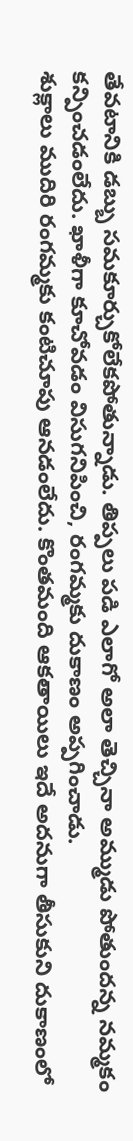తేవటానికి డబ్బు సమకూర్చుకోలేకపోతున్నాడు. తిప్పలు పడి ఎలాగో అలా తెచ్చినా అమ్ముడు పోతుందన్న నమ్మకం కన్పించడంలేదు. ఖాళీగా కూచోవడం విసుగనిపించి, రంగమ్మకు దుకాణం అప్పగించాడు.
శుక్లాలు ముదిరి రంగమ్మకు కంటిచూపు ఆనడంలేదు. కొంతమంది ఆకతాయిలు ఇదే అదనుగా తీసుకుని దుకాణంలో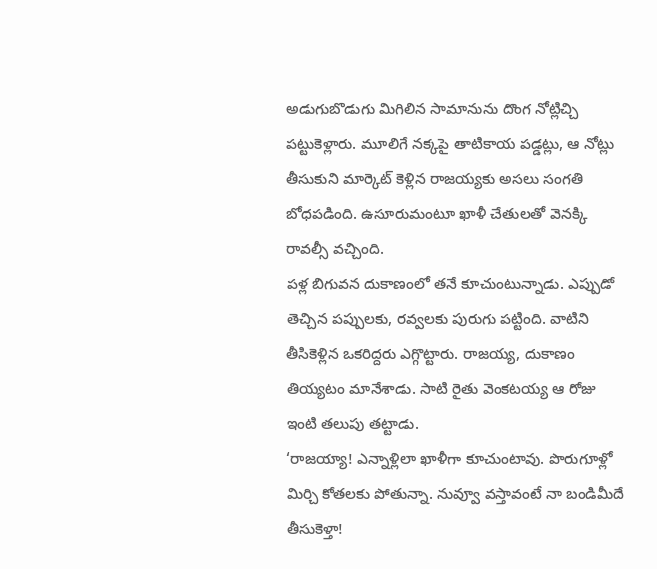అడుగుబొడుగు మిగిలిన సామానును దొంగ నోట్లిచ్చి పట్టుకెళ్లారు. మూలిగే నక్కపై తాటికాయ పడ్డట్లు, ఆ నోట్లు తీసుకుని మార్కెట్ కెళ్లిన రాజయ్యకు అసలు సంగతి బోధపడింది. ఉసూరుమంటూ ఖాళీ చేతులతో వెనక్కి రావల్సీ వచ్చింది.
పళ్ల బిగువన దుకాణంలో తనే కూచుంటున్నాడు. ఎప్పుడో తెచ్చిన పప్పులకు, రవ్వలకు పురుగు పట్టింది. వాటిని తీసికెళ్లిన ఒకరిద్దరు ఎగ్గొట్టారు. రాజయ్య, దుకాణం తియ్యటం మానేశాడు. సాటి రైతు వెంకటయ్య ఆ రోజు ఇంటి తలుపు తట్టాడు.
‘రాజయ్యా! ఎన్నాళ్లిలా ఖాళీగా కూచుంటావు. పొరుగూళ్లో మిర్చి కోతలకు పోతున్నా. నువ్వూ వస్తావంటే నా బండిమీదే తీసుకెళ్తా!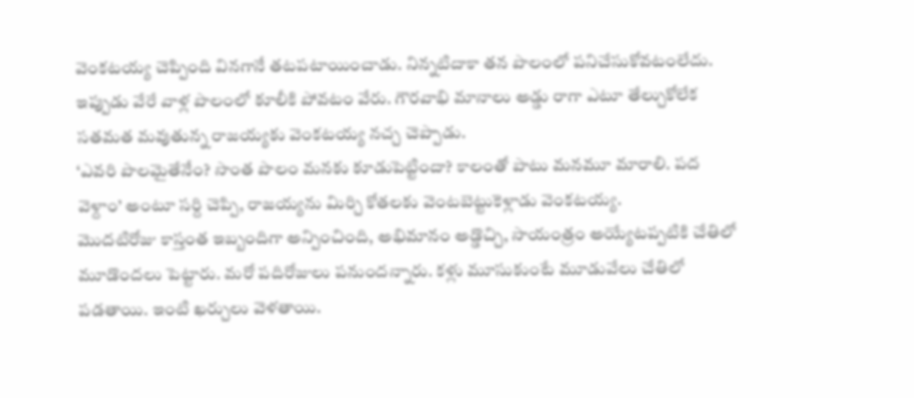వెంకటయ్య చెప్పింది వినగానే తటపటాయించాడు. నిన్నటిదాకా తన పొలంలో పనిచేసుకోవటంలేదు. ఇప్పుడు వేరే వాళ్ల పొలంలో కూలీకి పోవటం వేరు. గౌరవాభి మానాలు అడ్డు రాగా ఎటూ తేల్చుకోలేక సతమత మవుతున్న రాజయ్యకు వెంకటయ్య నచ్చ చెప్పాడు.
‘ఎవరి పొలమైతేనేం? సొంత పొలం మనకు కూడుపెట్టిందా? కాలంతో పాటు మనమూ మారాలి. పద వెళ్దాం’ అంటూ సర్ది చెప్పి, రాజయ్యను మిర్చి కోతలకు వెంటబెట్టుకెళ్లాడు వెంకటయ్య.
మొదటిరోజు కాస్తంత ఇబ్బందిగా అన్పించింది, అభిమానం అడ్డొచ్చి, సాయంత్రం అయ్యేటప్పటికి చేతిలో మూడొందలు పెట్టారు. మరో పదిరోజులు పనుందన్నారు. కళ్లు మూసుకుంటే మూడువేలు చేతిలో పడతాయి. ఇంటి ఖర్చులు వెళతాయి.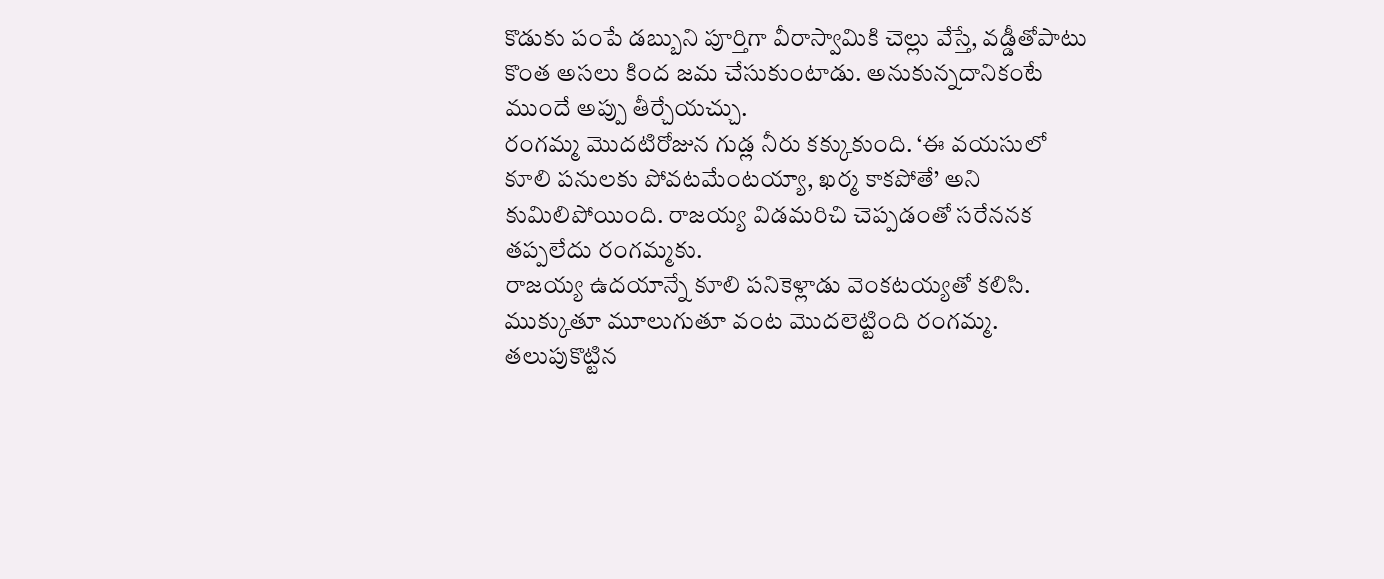కొడుకు పంపే డబ్బుని పూర్తిగా వీరాస్వామికి చెల్లు వేస్తే, వడ్డీతోపాటు కొంత అసలు కింద జమ చేసుకుంటాడు. అనుకున్నదానికంటే ముందే అప్పు తీర్చేయచ్చు.
రంగమ్మ మొదటిరోజున గుడ్ల నీరు కక్కుకుంది. ‘ఈ వయసులో కూలి పనులకు పోవటమేంటయ్యా, ఖర్మ కాకపోతే’ అని కుమిలిపోయింది. రాజయ్య విడమరిచి చెప్పడంతో సరేననక తప్పలేదు రంగమ్మకు.
రాజయ్య ఉదయాన్నే కూలి పనికెళ్లాడు వెంకటయ్యతో కలిసి. ముక్కుతూ మూలుగుతూ వంట మొదలెట్టింది రంగమ్మ. తలుపుకొట్టిన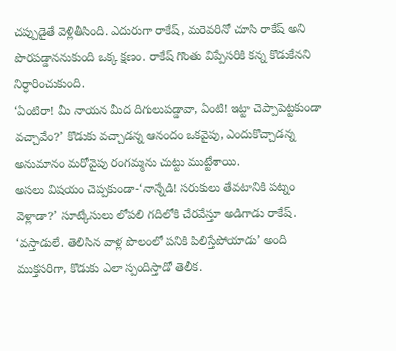చప్పుడైతే వెళ్లితీసింది. ఎదురుగా రాకేష్, మరెవరినో చూసి రాకేష్ అని పొరపడ్డాననుకుంది ఒక్క క్షణం. రాకేష్ గొంతు విప్పేసరికి కన్న కొడుకేనని నిర్ధారించుకుంది.
‘ఏంటిరా! మీ నాయన మీద దిగులుపడ్డావా, ఏంటి! ఇట్టా చెప్పాపెట్టకుండా వచ్చావేం?’ కొడుకు వచ్చాడన్న ఆనందం ఒకవైపు, ఎందుకొచ్చాడన్న అనుమానం మరోవైపు రంగమ్మను చుట్టు ముట్టేశాయి.
అసలు విషయం చెప్పకుండా-‘నాన్నేడి! సరుకులు తేవటానికి పట్నం వెళ్లాడా?’ సూట్కేసులు లోపలి గదిలోకి చేరవేస్తూ అడిగాడు రాకేష్.
‘వస్తాడులే. తెలిసిన వాళ్ల పొలంలో పనికి పిలిస్తేపోయాడు’ అంది ముక్తసరిగా, కొడుకు ఎలా స్పందిస్తాడో తెలీక.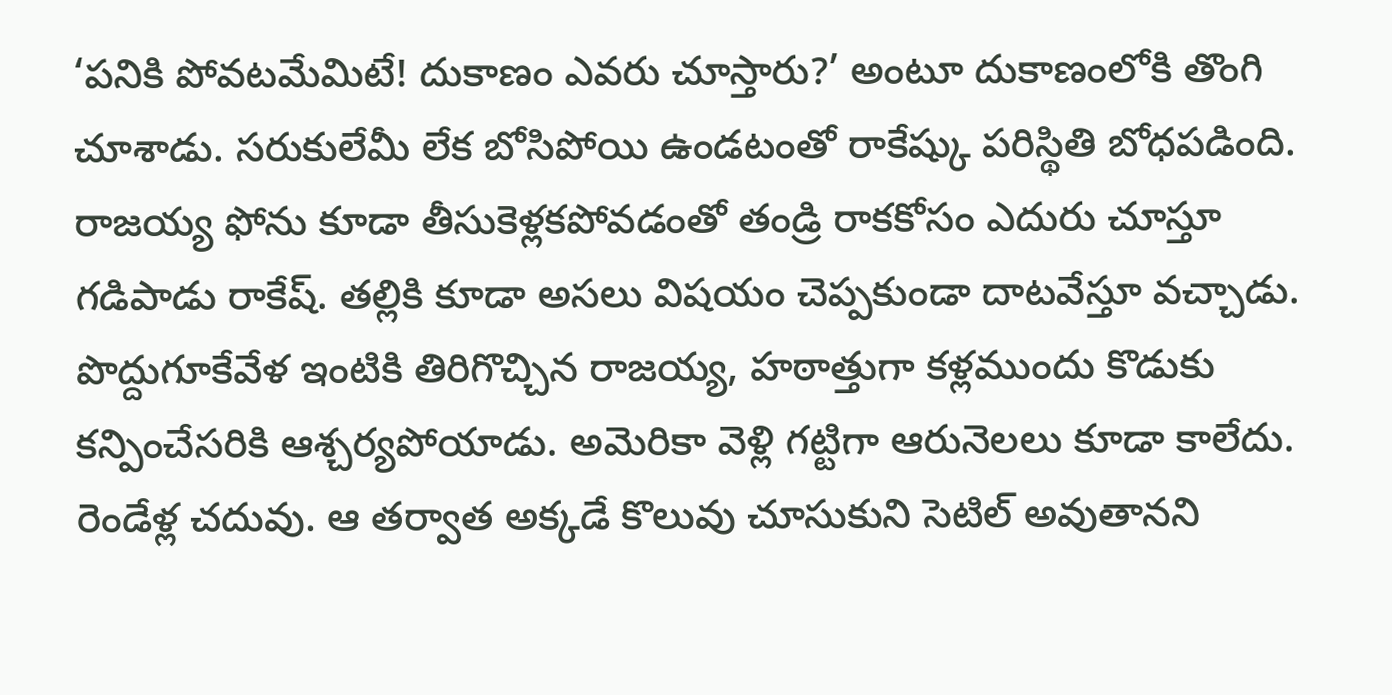‘పనికి పోవటమేమిటే! దుకాణం ఎవరు చూస్తారు?’ అంటూ దుకాణంలోకి తొంగి చూశాడు. సరుకులేమీ లేక బోసిపోయి ఉండటంతో రాకేష్కు పరిస్థితి బోధపడింది. రాజయ్య ఫోను కూడా తీసుకెళ్లకపోవడంతో తండ్రి రాకకోసం ఎదురు చూస్తూ గడిపాడు రాకేష్. తల్లికి కూడా అసలు విషయం చెప్పకుండా దాటవేస్తూ వచ్చాడు.
పొద్దుగూకేవేళ ఇంటికి తిరిగొచ్చిన రాజయ్య, హఠాత్తుగా కళ్లముందు కొడుకు కన్పించేసరికి ఆశ్చర్యపోయాడు. అమెరికా వెళ్లి గట్టిగా ఆరునెలలు కూడా కాలేదు. రెండేళ్ల చదువు. ఆ తర్వాత అక్కడే కొలువు చూసుకుని సెటిల్ అవుతానని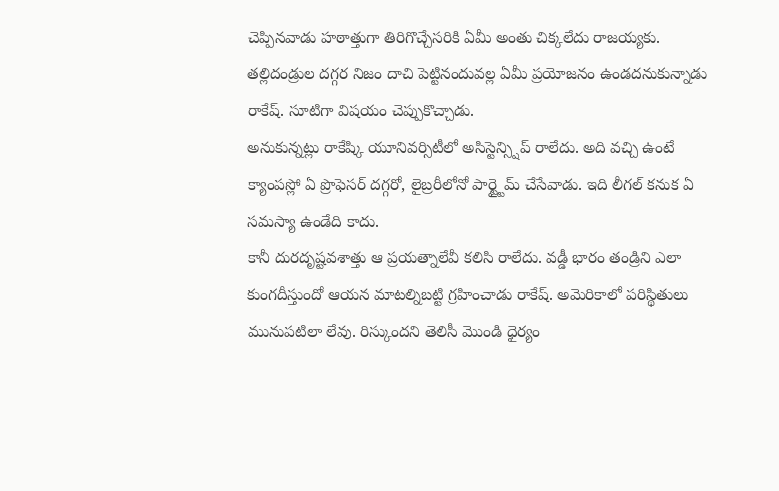చెప్పినవాడు హఠాత్తుగా తిరిగొచ్చేసరికి ఏమీ అంతు చిక్కలేదు రాజయ్యకు.
తల్లిదండ్రుల దగ్గర నిజం దాచి పెట్టినందువల్ల ఏమీ ప్రయోజనం ఉండదనుకున్నాడు రాకేష్. సూటిగా విషయం చెప్పుకొచ్చాడు.
అనుకున్నట్లు రాకేష్కి యూనివర్సిటీలో అసిస్టెన్స్షిప్ రాలేదు. అది వచ్చి ఉంటే క్యాంపస్లో ఏ ప్రొఫెసర్ దగ్గరో, లైబ్రరీలోనో పార్ట్టైమ్ చేసేవాడు. ఇది లీగల్ కనుక ఏ సమస్యా ఉండేది కాదు.
కానీ దురదృష్టవశాత్తు ఆ ప్రయత్నాలేవీ కలిసి రాలేదు. వడ్డీ భారం తండ్రిని ఎలా కుంగదీస్తుందో ఆయన మాటల్నిబట్టి గ్రహించాడు రాకేష్. అమెరికాలో పరిస్థితులు మునుపటిలా లేవు. రిస్కుందని తెలిసీ మొండి ధైర్యం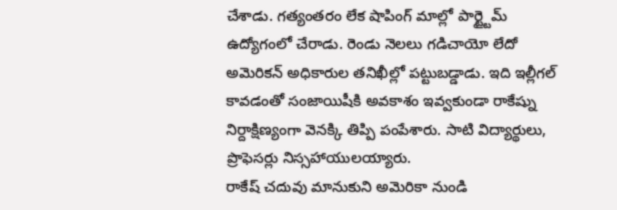చేశాడు. గత్యంతరం లేక షాపింగ్ మాల్లో పార్ట్టైమ్ ఉద్యోగంలో చేరాడు. రెండు నెలలు గడిచాయో లేదో అమెరికన్ అధికారుల తనిఖీల్లో పట్టుబడ్డాడు. ఇది ఇల్లీగల్ కావడంతో సంజాయిషీకి అవకాశం ఇవ్వకుండా రాకేష్ను నిర్దాక్షిణ్యంగా వెనక్కి తిప్పి పంపేశారు. సాటి విద్యార్థులు, ప్రొఫెసర్లు నిస్సహాయులయ్యారు.
రాకేష్ చదువు మానుకుని అమెరికా నుండి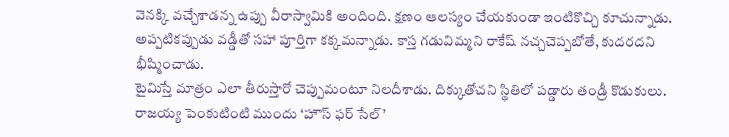వెనక్కి వచ్చేశాడన్న ఉప్పు వీరాస్వామికి అందింది. క్షణం ఆలస్యం చేయకుండా ఇంటికొచ్చి కూచున్నాడు. అప్పటికప్పుడు వడ్డీతో సహా పూర్తిగా కక్కమన్నాడు. కాస్త గడువిమ్మని రాకేష్ నచ్చచెప్పబోతే, కుదరదని భీష్మించాడు.
టైమిస్తే మాత్రం ఎలా తీరుస్తారో చెప్పుమంటూ నిలదీశాడు. దిక్కుతోచని స్థితిలో పడ్డారు తండ్రీ కొడుకులు.
రాజయ్య పెంకుటింటి ముందు ‘హౌస్ ఫర్ సేల్’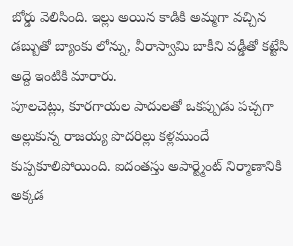బోర్డు వెలిసింది. ఇల్లు అయిన కాడికి అమ్మగా వచ్చిన డబ్బుతో బ్యాంకు లోన్ను, వీరాస్వామి బాకీని వడ్డీతో కట్టేసి అద్దె ఇంటికి మారారు.
పూలచెట్లు, కూరగాయల పాదులతో ఒకప్పుడు పచ్చగా అల్లుకున్న రాజయ్య పొదరిల్లు కళ్లముందే కుప్పకూలిపోయింది. ఐదంతస్తు అపార్ట్మెంట్ నిర్మాణానికి అక్కడ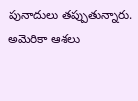పునాదులు తప్పుతున్నారు.
అమెరికా ఆశలు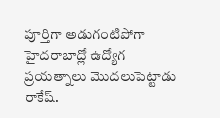పూర్తిగా అడుగంటిపోగా హైదరాబాద్లో ఉద్యోగ ప్రయత్నాలు మొదలుపెట్టాడు రాకేష్.